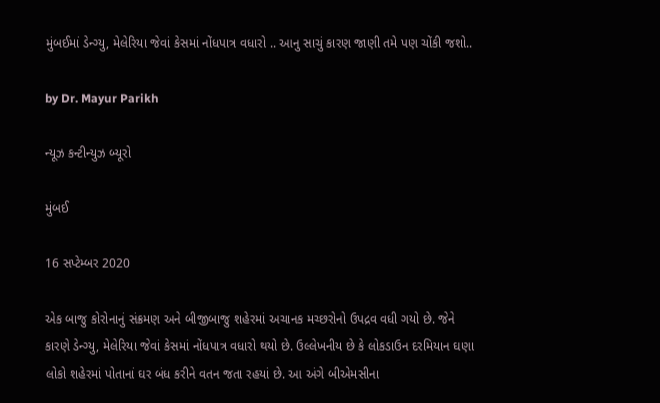મુંબઈમાં ડેન્ગ્યુ, મેલેરિયા જેવાં કેસમાં નોંધપાત્ર વધારો .. આનુ સાચું કારણ જાણી તમે પણ ચોંકી જશો..

by Dr. Mayur Parikh

ન્યૂઝ કન્ટીન્યુઝ બ્યૂરો

મુંબઈ

16 સપ્ટેમ્બર 2020

એક બાજુ કોરોનાનું સંક્રમણ અને બીજીબાજુ શહેરમાં અચાનક મચ્છરોનો ઉપદ્રવ વધી ગયો છે. જેને કારણે ડેન્ગ્યુ, મેલેરિયા જેવાં કેસમાં નોંધપાત્ર વધારો થયો છે. ઉલ્લેખનીય છે કે લોકડાઉન દરમિયાન ઘણા લોકો શહેરમાં પોતાનાં ઘર બંધ કરીને વતન જતા રહયાં છે. આ અંગે બીએમસીના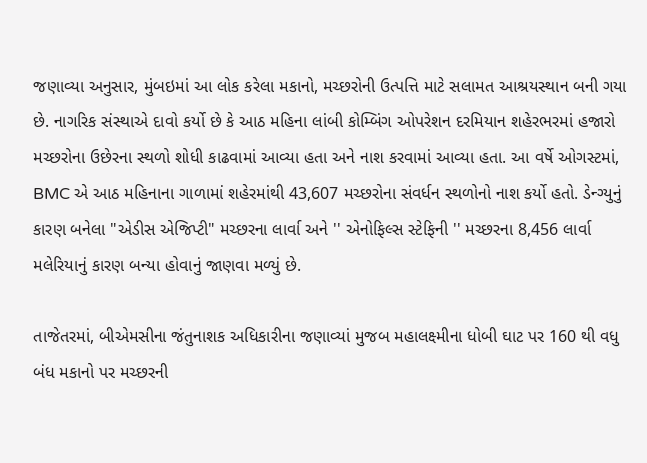જણાવ્યા અનુસાર, મુંબઇમાં આ લોક કરેલા મકાનો, મચ્છરોની ઉત્પત્તિ માટે સલામત આશ્રયસ્થાન બની ગયા છે. નાગરિક સંસ્થાએ દાવો કર્યો છે કે આઠ મહિના લાંબી કોમ્બિંગ ઓપરેશન દરમિયાન શહેરભરમાં હજારો મચ્છરોના ઉછેરના સ્થળો શોધી કાઢવામાં આવ્યા હતા અને નાશ કરવામાં આવ્યા હતા. આ વર્ષે ઓગસ્ટમાં, BMC એ આઠ મહિનાના ગાળામાં શહેરમાંથી 43,607 મચ્છરોના સંવર્ધન સ્થળોનો નાશ કર્યો હતો. ડેન્ગ્યુનું કારણ બનેલા "એડીસ એજિપ્ટી" મચ્છરના લાર્વા અને '' એનોફિલ્સ સ્ટેફિની '' મચ્છરના 8,456 લાર્વા મલેરિયાનું કારણ બન્યા હોવાનું જાણવા મળ્યું છે.

તાજેતરમાં, બીએમસીના જંતુનાશક અધિકારીના જણાવ્યાં મુજબ મહાલક્ષ્મીના ધોબી ઘાટ પર 160 થી વધુ બંધ મકાનો પર મચ્છરની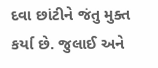દવા છાંટીને જંતુ મુક્ત કર્યા છે. જુલાઈ અને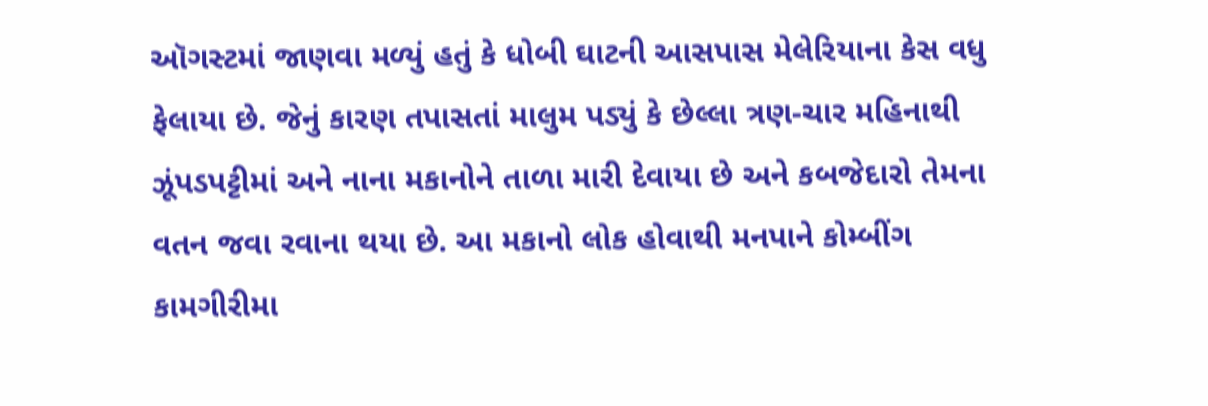ઑગસ્ટમાં જાણવા મળ્યું હતું કે ધોબી ઘાટની આસપાસ મેલેરિયાના કેસ વધુ ફેલાયા છે. જેનું કારણ તપાસતાં માલુમ પડ્યું કે છેલ્લા ત્રણ-ચાર મહિનાથી ઝૂંપડપટ્ટીમાં અને નાના મકાનોને તાળા મારી દેવાયા છે અને કબજેદારો તેમના વતન જવા રવાના થયા છે. આ મકાનો લોક હોવાથી મનપાને કોમ્બીંગ કામગીરીમા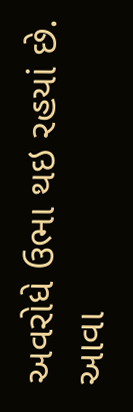અવરોધે ઉભા થઇ રહયાં છે. આવા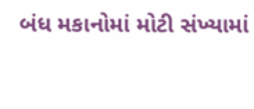બંધ મકાનોમાં મોટી સંખ્યામાં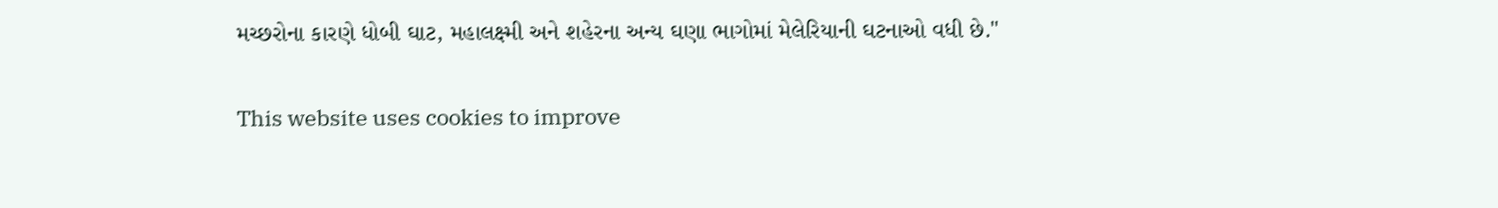મચ્છરોના કારણે ધોબી ઘાટ, મહાલક્ષ્મી અને શહેરના અન્ય ઘણા ભાગોમાં મેલેરિયાની ઘટનાઓ વધી છે."

This website uses cookies to improve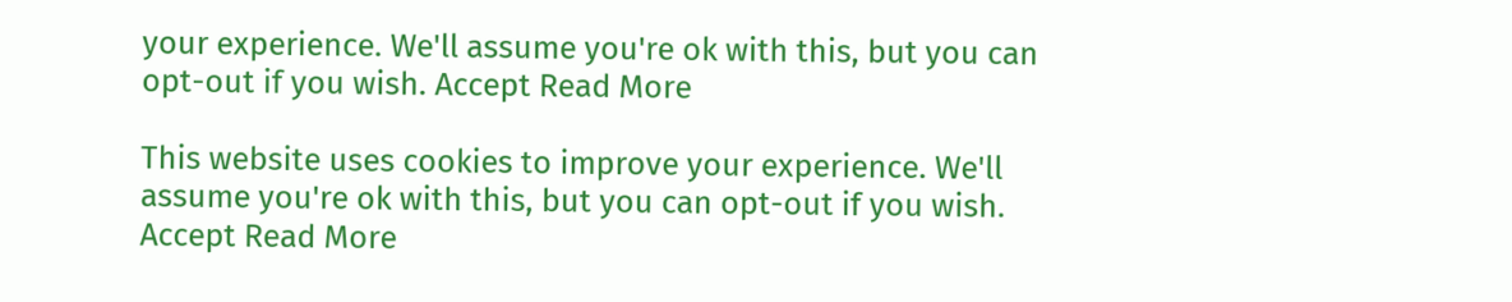your experience. We'll assume you're ok with this, but you can opt-out if you wish. Accept Read More

This website uses cookies to improve your experience. We'll assume you're ok with this, but you can opt-out if you wish. Accept Read More